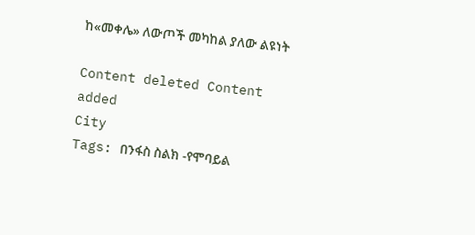ከ«መቀሌ» ለውጦች መካከል ያለው ልዩነት

Content deleted Content added
City
Tags: በንፋስ ስልክ -የሞባይል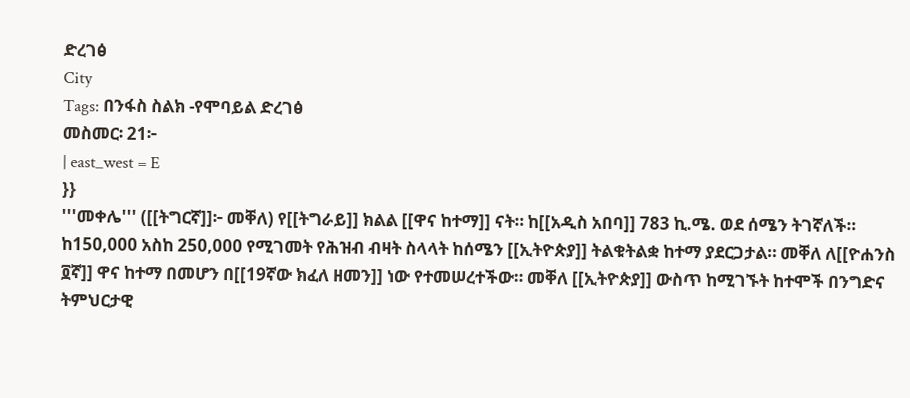ድረገፅ
City
Tags: በንፋስ ስልክ -የሞባይል ድረገፅ
መስመር፡ 21፦
| east_west = E
}}
'''መቀሌ''' ([[ትግርኛ]]፦ መቐለ) የ[[ትግራይ]] ክልል [[ዋና ከተማ]] ናት። ከ[[አዲስ አበባ]] 783 ኪ.ሜ. ወደ ሰሜን ትገኛለች። ከ150,000 አስከ 250,000 የሚገመት የሕዝብ ብዛት ስላላት ከሰሜን [[ኢትዮጵያ]] ትልቁትልቋ ከተማ ያደርጋታል። መቐለ ለ[[ዮሐንስ ፬ኛ]] ዋና ከተማ በመሆን በ[[19ኛው ክፈለ ዘመን]] ነው የተመሠረተችው። መቐለ [[ኢትዮጵያ]] ውስጥ ከሚገኙት ከተሞች በንግድና ትምህርታዊ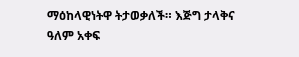ማዕከላዊነትዋ ትታወቃለች። እጅግ ታላቅና ዓለም አቀፍ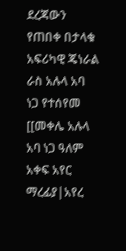ደረጃውን የጠበቀ በታላቁ አፍሪካዊ ጄነራል ራስ አሉላ አባ ነጋ የተሰየመ [[መቀሌ አሉላ አባ ነጋ ዓለም አቀፍ አየር ማረፊያ|አየረ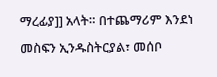ማረፊያ]] አላት። በተጨማሪም እንደነ መስፍን ኢንዱስትርያል፣ መሰቦ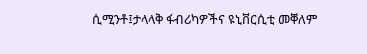ሲሚንቶ፤ታላላቅ ፋብሪካዎችና ዩኒቨርሲቲ መቐለም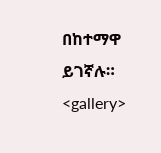በከተማዋ ይገኛሉ።
<gallery>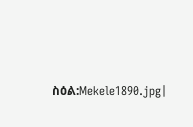ስዕል:Mekele1890.jpg|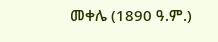መቀሌ (1890 ዓ.ም.)